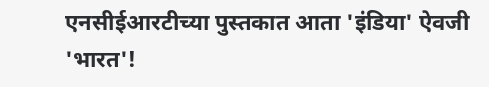एनसीईआरटीच्या पुस्तकात आता 'इंडिया' ऐवजी 'भारत'!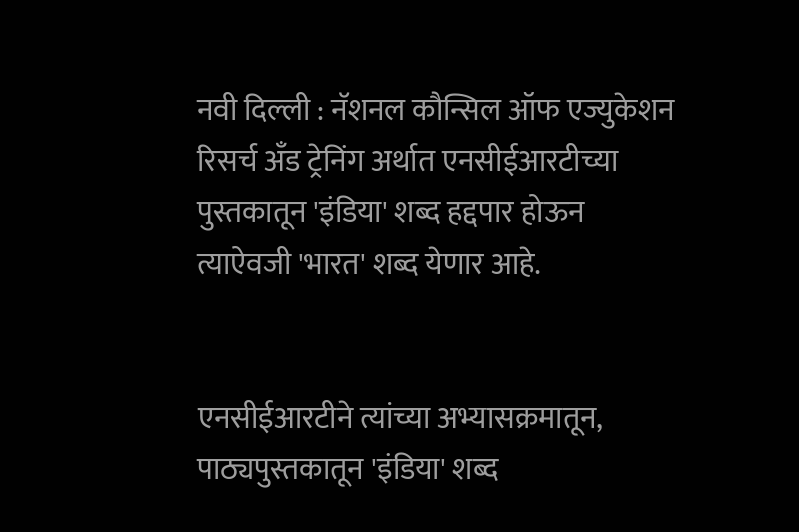नवी दिल्ली : नॅशनल कौन्सिल ऑफ एज्युकेशन रिसर्च अँड ट्रेनिंग अर्थात एनसीईआरटीच्या पुस्तकातून 'इंडिया' शब्द हद्दपार होऊन त्याऐवजी 'भारत' शब्द येणार आहे.


एनसीईआरटीने त्यांच्या अभ्यासक्रमातून, पाठ्यपुस्तकातून 'इंडिया' शब्द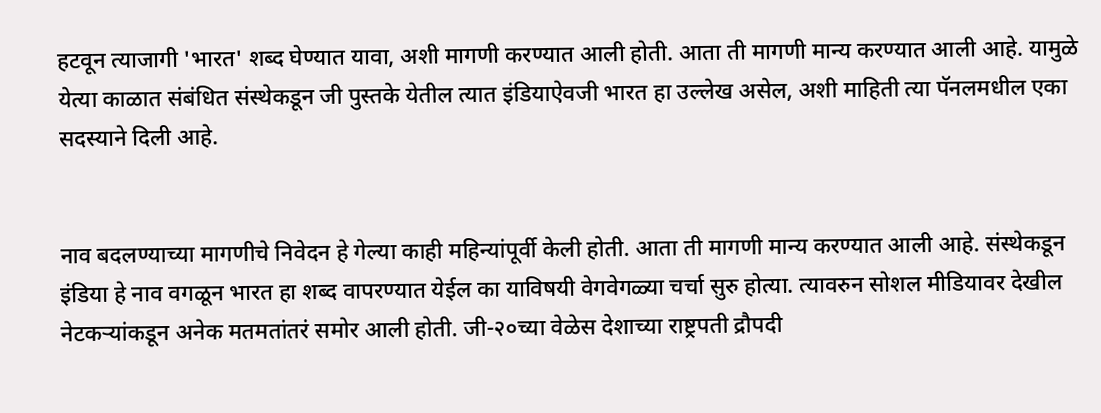हटवून त्याजागी 'भारत' शब्द घेण्यात यावा, अशी मागणी करण्यात आली होती. आता ती मागणी मान्य करण्यात आली आहे. यामुळे येत्या काळात संबंधित संस्थेकडून जी पुस्तके येतील त्यात इंडियाऐवजी भारत हा उल्लेख असेल, अशी माहिती त्या पॅनलमधील एका सदस्याने दिली आहे.


नाव बदलण्याच्या मागणीचे निवेदन हे गेल्या काही महिन्यांपूर्वी केली होती. आता ती मागणी मान्य करण्यात आली आहे. संस्थेकडून इंडिया हे नाव वगळून भारत हा शब्द वापरण्यात येईल का याविषयी वेगवेगळ्या चर्चा सुरु होत्या. त्यावरुन सोशल मीडियावर देखील नेटकऱ्यांकडून अनेक मतमतांतरं समोर आली होती. जी-२०च्या वेळेस देशाच्या राष्ट्रपती द्रौपदी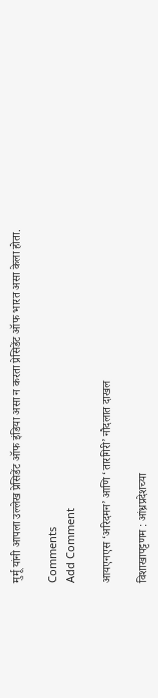मुर्मू यांनी आपला उल्लेख प्रेसिडेंट ऑफ इंडिया असा न करता प्रेसिडेंट ऑफ भारत असा केला होता.

Comments
Add Comment

आयएनएस ‘अरिदमन’ आणि ‘तारगिरी’ नौदलात दाखल

विशाखापट्टणम : आंध्रप्रदेशच्या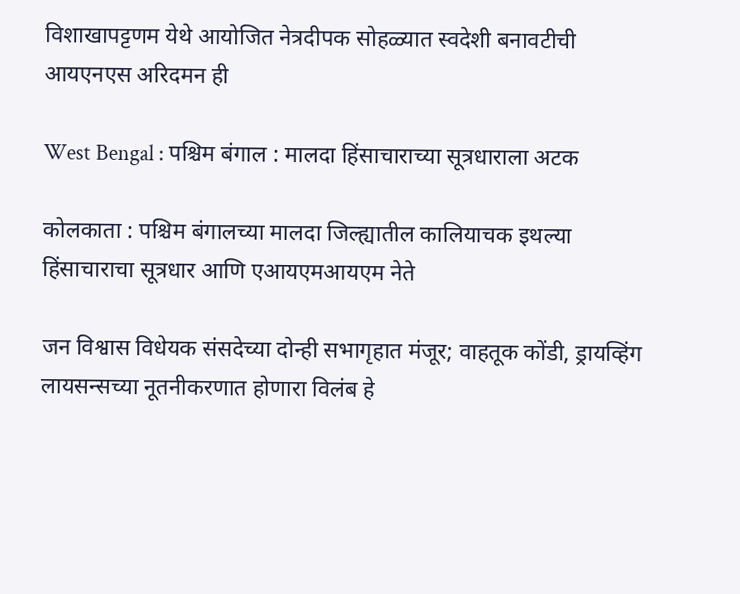विशाखापट्टणम येथे आयोजित नेत्रदीपक सोहळ्यात स्वदेशी बनावटीची आयएनएस अरिदमन ही

West Bengal : पश्चिम बंगाल : मालदा हिंसाचाराच्या सूत्रधाराला अटक

कोलकाता : पश्चिम बंगालच्या मालदा जिल्ह्यातील कालियाचक इथल्या हिंसाचाराचा सूत्रधार आणि एआयएमआयएम नेते

जन विश्वास विधेयक संसदेच्या दोन्ही सभागृहात मंजूर; वाहतूक कोंडी, ड्रायव्हिंग लायसन्सच्या नूतनीकरणात होणारा विलंब हे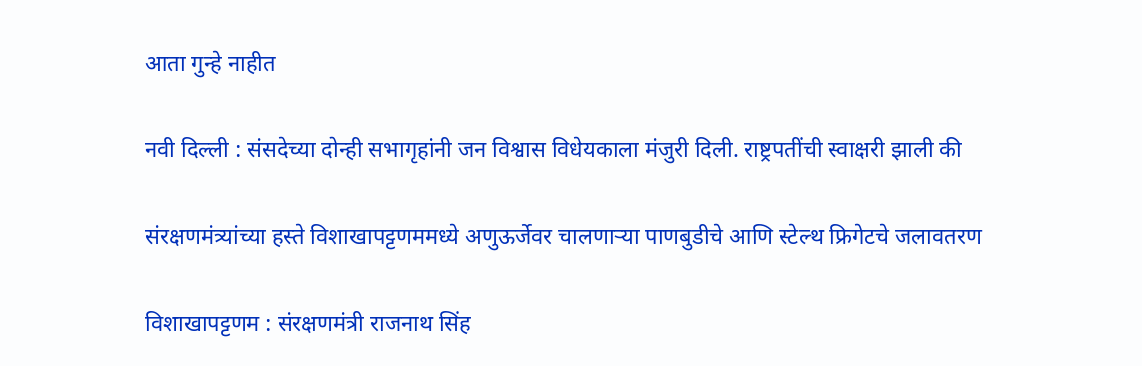आता गुन्हे नाहीत

नवी दिल्ली : संसदेच्या दोन्ही सभागृहांनी जन विश्वास विधेयकाला मंजुरी दिली. राष्ट्रपतींची स्वाक्षरी झाली की

संरक्षणमंत्र्यांच्या हस्ते विशाखापट्टणममध्ये अणुऊर्जेवर चालणाऱ्या पाणबुडीचे आणि स्टेल्थ फ्रिगेटचे जलावतरण

विशाखापट्टणम : संरक्षणमंत्री राजनाथ सिंह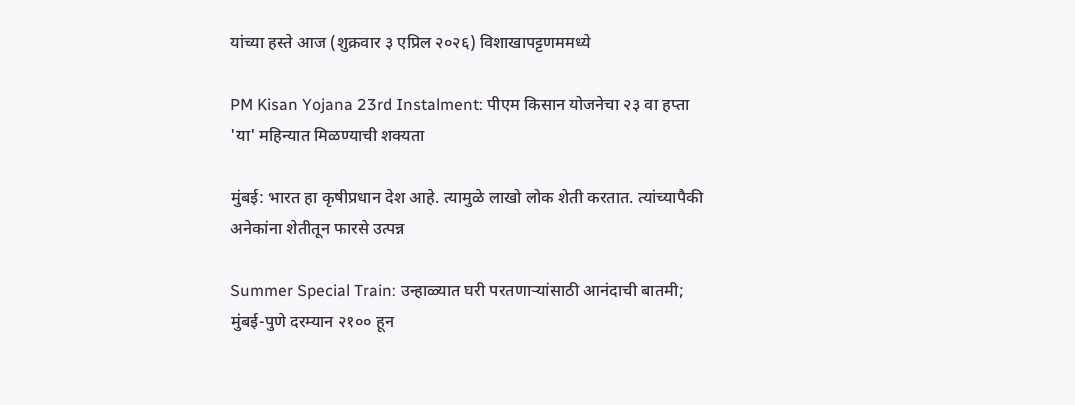यांच्या हस्ते आज (शुक्रवार ३ एप्रिल २०२६) विशाखापट्टणममध्ये

PM Kisan Yojana 23rd Instalment: पीएम किसान योजनेचा २३ वा हप्ता 'या' महिन्यात मिळण्याची शक्यता

मुंबई: भारत हा कृषीप्रधान देश आहे. त्यामुळे लाखो लोक शेती करतात. त्यांच्यापैकी अनेकांना शेतीतून फारसे उत्पन्न

Summer Special Train: उन्हाळ्यात घरी परतणाऱ्यांसाठी आनंदाची बातमी; मुंबई-पुणे दरम्यान २१०० हून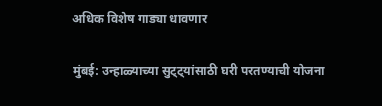अधिक विशेष गाड्या धावणार

मुंबई: उन्हाळ्याच्या सुट्ट्यांसाठी घरी परतण्याची योजना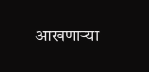आखणाऱ्या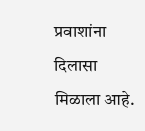प्रवाशांना दिलासा मिळाला आहे.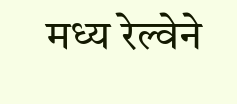मध्य रेल्वेने